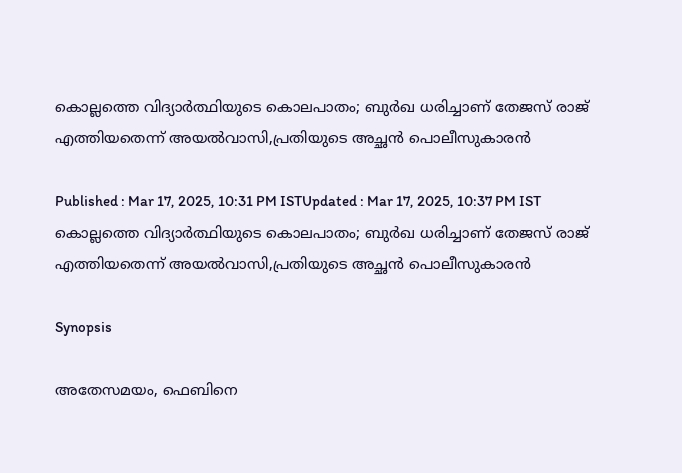കൊല്ലത്തെ വിദ്യാർത്ഥിയുടെ കൊലപാതം; ബുര്‍ഖ ധരിച്ചാണ് തേജസ് രാജ് എത്തിയതെന്ന് അയൽവാസി,പ്രതിയുടെ അച്ഛൻ പൊലീസുകാരൻ

Published : Mar 17, 2025, 10:31 PM ISTUpdated : Mar 17, 2025, 10:37 PM IST
കൊല്ലത്തെ വിദ്യാർത്ഥിയുടെ കൊലപാതം; ബുര്‍ഖ ധരിച്ചാണ് തേജസ് രാജ് എത്തിയതെന്ന് അയൽവാസി,പ്രതിയുടെ അച്ഛൻ പൊലീസുകാരൻ

Synopsis

അതേസമയം, ഫെബിനെ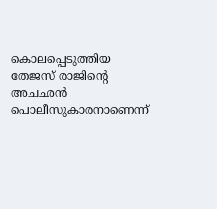കൊലപ്പെടുത്തിയ തേജസ് രാജിൻ്റെ അചഛൻ പൊലീസുകാരനാണെന്ന്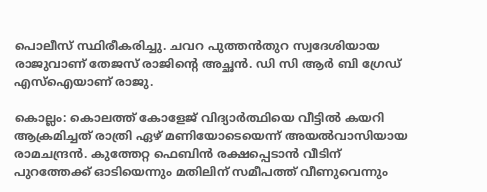പൊലീസ് സ്ഥിരീകരിച്ചു. ചവറ പുത്തൻതുറ സ്വദേശിയായ രാജുവാണ് തേജസ് രാജിൻ്റെ അച്ഛൻ. ഡി സി ആർ ബി ഗ്രേഡ് എസ്ഐയാണ് രാജു.

കൊല്ലം: കൊലത്ത് കോളേജ് വിദ്യാർത്ഥിയെ വീട്ടിൽ കയറി ആക്രമിച്ചത് രാത്രി ഏഴ് മണിയോടെയെന്ന് അയല്‍വാസിയായ രാമചന്ദ്രന്‍. കുത്തേറ്റ ഫെബിന്‍ രക്ഷപ്പെടാന്‍ വീടിന് പുറത്തേക്ക് ഓടിയെന്നും മതിലിന് സമീപത്ത് വീണുവെന്നും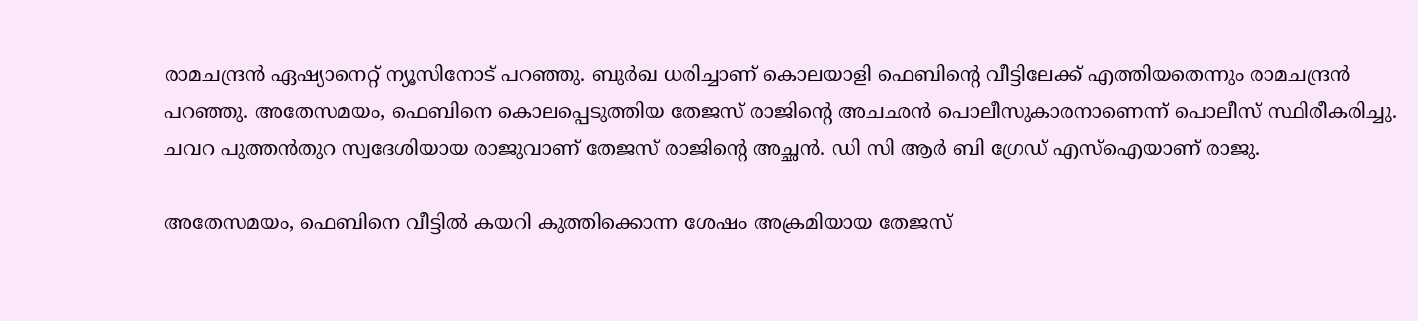രാമചന്ദ്രന്‍ ഏഷ്യാനെറ്റ് ന്യൂസിനോട് പറഞ്ഞു. ബുര്‍ഖ ധരിച്ചാണ് കൊലയാളി ഫെബിന്‍റെ വീട്ടിലേക്ക് എത്തിയതെന്നും രാമചന്ദ്രന്‍ പറഞ്ഞു. അതേസമയം, ഫെബിനെ കൊലപ്പെടുത്തിയ തേജസ് രാജിൻ്റെ അചഛൻ പൊലീസുകാരനാണെന്ന് പൊലീസ് സ്ഥിരീകരിച്ചു. ചവറ പുത്തൻതുറ സ്വദേശിയായ രാജുവാണ് തേജസ് രാജിൻ്റെ അച്ഛൻ. ഡി സി ആർ ബി ഗ്രേഡ് എസ്ഐയാണ് രാജു.

അതേസമയം, ഫെബിനെ വീട്ടിൽ കയറി കുത്തിക്കൊന്ന ശേഷം അക്രമിയായ തേജസ്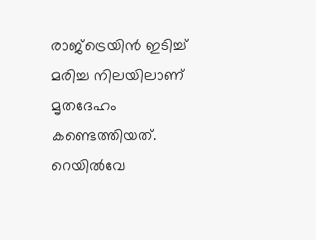രാജ്ട്രെയിൻ ഇടിച്ച് മരിച്ച നിലയിലാണ് മൃതദേഹം കണ്ടെത്തിയത്. റെയിൽവേ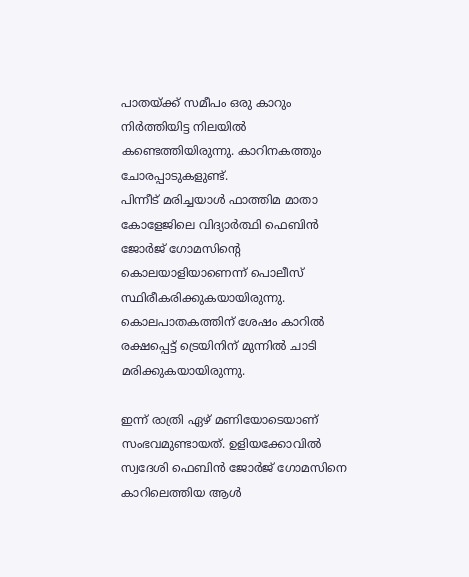പാതയ്ക്ക് സമീപം ഒരു കാറും നിർത്തിയിട്ട നിലയിൽ കണ്ടെത്തിയിരുന്നു. കാറിനകത്തും ചോരപ്പാടുകളുണ്ട്.
പിന്നീട് മരിച്ചയാൾ ഫാത്തിമ മാതാ കോളേജിലെ വിദ്യാർത്ഥി ഫെബിൻ ജോർജ് ഗോമസിൻ്റെ കൊലയാളിയാണെന്ന് പൊലീസ് സ്ഥിരീകരിക്കുകയായിരുന്നു. കൊലപാതകത്തിന് ശേഷം കാറിൽ രക്ഷപ്പെട്ട് ട്രെയിനിന് മുന്നിൽ ചാടി മരിക്കുകയായിരുന്നു.

ഇന്ന് രാത്രി ഏഴ് മണിയോടെയാണ് സംഭവമുണ്ടായത്. ഉളിയക്കോവിൽ സ്വദേശി ഫെബിൻ ജോർജ് ഗോമസിനെ കാറിലെത്തിയ ആൾ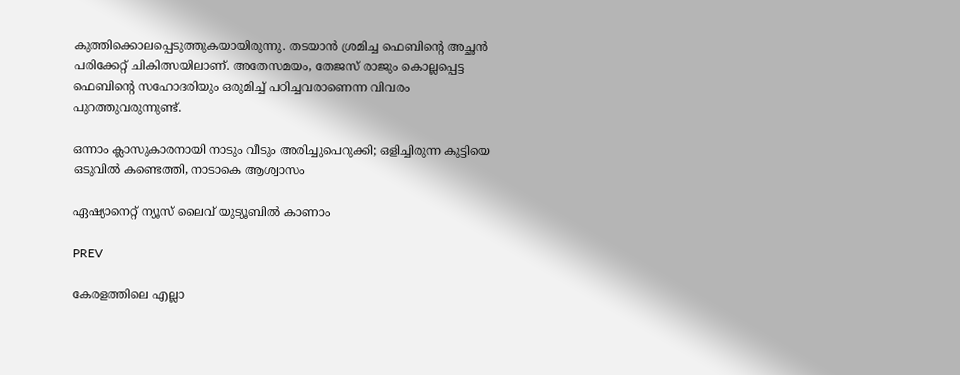കുത്തിക്കൊലപ്പെടുത്തുകയായിരുന്നു. തടയാൻ ശ്രമിച്ച ഫെബിൻ്റെ അച്ഛൻ പരിക്കേറ്റ് ചികിത്സയിലാണ്. അതേസമയം, തേജസ് രാജും കൊല്ലപ്പെട്ട ഫെബിൻ്റെ സഹോദരിയും ഒരുമിച്ച് പഠിച്ചവരാണെന്ന വിവരം പുറത്തുവരുന്നുണ്ട്.

ഒന്നാം ക്ലാസുകാരനായി നാടും വീടും അരിച്ചുപെറുക്കി; ഒളിച്ചിരുന്ന കുട്ടിയെ ഒടുവിൽ കണ്ടെത്തി, നാടാകെ ആശ്വാസം

ഏഷ്യാനെറ്റ് ന്യൂസ് ലൈവ് യുട്യൂബിൽ കാണാം

PREV

കേരളത്തിലെ എല്ലാ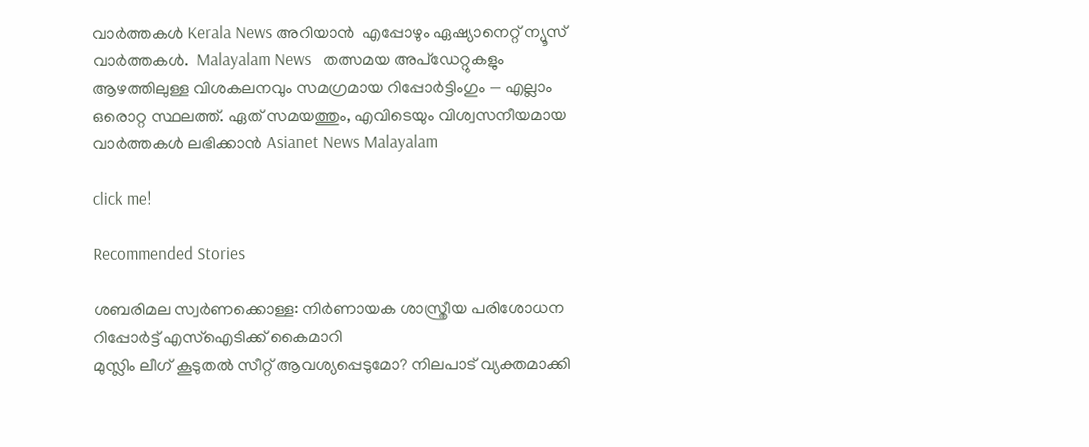വാർത്തകൾ Kerala News അറിയാൻ  എപ്പോഴും ഏഷ്യാനെറ്റ് ന്യൂസ് വാർത്തകൾ.  Malayalam News   തത്സമയ അപ്‌ഡേറ്റുകളും ആഴത്തിലുള്ള വിശകലനവും സമഗ്രമായ റിപ്പോർട്ടിംഗും — എല്ലാം ഒരൊറ്റ സ്ഥലത്ത്. ഏത് സമയത്തും, എവിടെയും വിശ്വസനീയമായ വാർത്തകൾ ലഭിക്കാൻ Asianet News Malayalam

click me!

Recommended Stories

ശബരിമല സ്വർണക്കൊള്ള: നിർണായക ശാസ്ത്രീയ പരിശോധന റിപ്പോർട്ട് എസ്ഐടിക്ക് കൈമാറി
മുസ്ലിം ലീഗ് കൂടുതൽ സീറ്റ് ആവശ്യപ്പെടുമോ? നിലപാട് വ്യക്തമാക്കി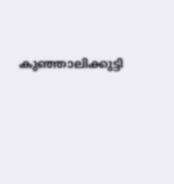കുഞ്ഞാലിക്കുട്ടി